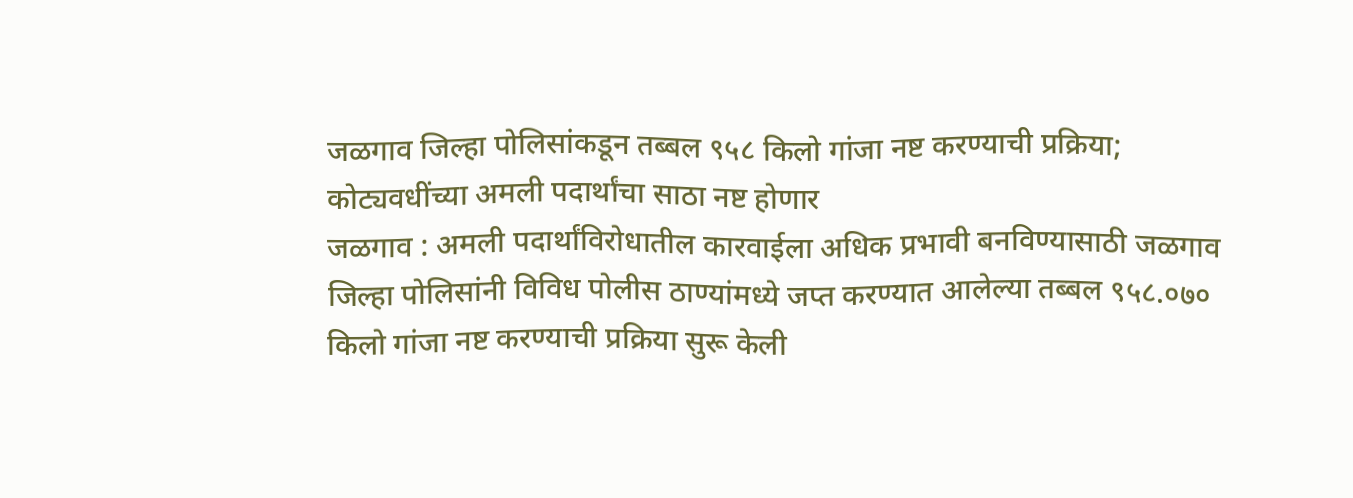जळगाव जिल्हा पोलिसांकडून तब्बल ९५८ किलो गांजा नष्ट करण्याची प्रक्रिया; कोट्यवधींच्या अमली पदार्थांचा साठा नष्ट होणार
जळगाव : अमली पदार्थांविरोधातील कारवाईला अधिक प्रभावी बनविण्यासाठी जळगाव जिल्हा पोलिसांनी विविध पोलीस ठाण्यांमध्ये जप्त करण्यात आलेल्या तब्बल ९५८.०७० किलो गांजा नष्ट करण्याची प्रक्रिया सुरू केली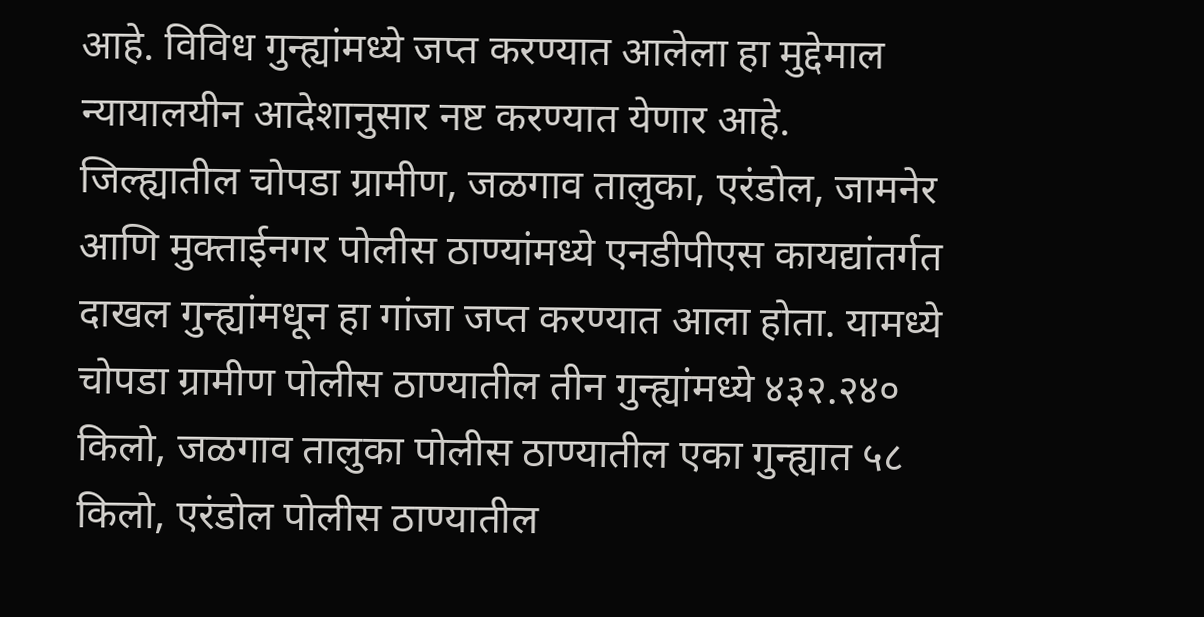आहे. विविध गुन्ह्यांमध्ये जप्त करण्यात आलेला हा मुद्देमाल न्यायालयीन आदेशानुसार नष्ट करण्यात येणार आहे.
जिल्ह्यातील चोपडा ग्रामीण, जळगाव तालुका, एरंडोल, जामनेर आणि मुक्ताईनगर पोलीस ठाण्यांमध्ये एनडीपीएस कायद्यांतर्गत दाखल गुन्ह्यांमधून हा गांजा जप्त करण्यात आला होता. यामध्ये चोपडा ग्रामीण पोलीस ठाण्यातील तीन गुन्ह्यांमध्ये ४३२.२४० किलो, जळगाव तालुका पोलीस ठाण्यातील एका गुन्ह्यात ५८ किलो, एरंडोल पोलीस ठाण्यातील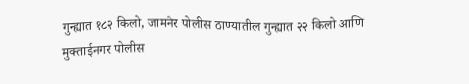गुन्ह्यात १८२ किलो, जामनेर पोलीस ठाण्यातील गुन्ह्यात २२ किलो आणि मुक्ताईनगर पोलीस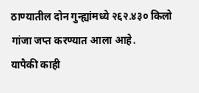ठाण्यातील दोन गुन्ह्यांमध्ये २६२.४३० किलो गांजा जप्त करण्यात आला आहे.
यापैकी काही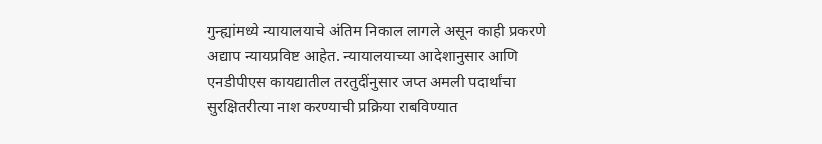गुन्ह्यांमध्ये न्यायालयाचे अंतिम निकाल लागले असून काही प्रकरणे अद्याप न्यायप्रविष्ट आहेत. न्यायालयाच्या आदेशानुसार आणि एनडीपीएस कायद्यातील तरतुदींनुसार जप्त अमली पदार्थांचा सुरक्षितरीत्या नाश करण्याची प्रक्रिया राबविण्यात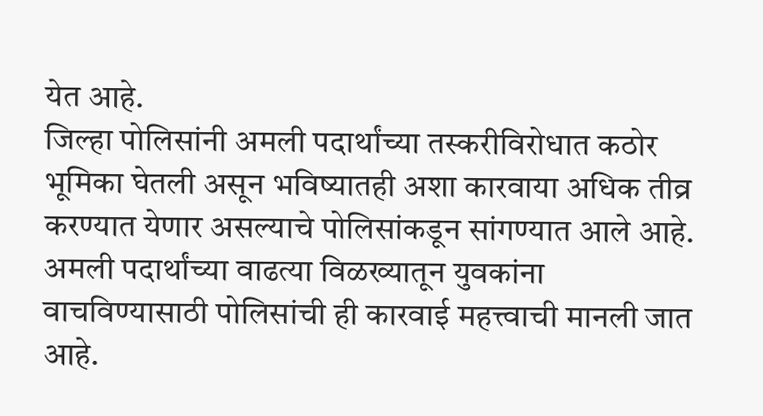येत आहे.
जिल्हा पोलिसांनी अमली पदार्थांच्या तस्करीविरोधात कठोर भूमिका घेतली असून भविष्यातही अशा कारवाया अधिक तीव्र करण्यात येणार असल्याचे पोलिसांकडून सांगण्यात आले आहे. अमली पदार्थांच्या वाढत्या विळख्यातून युवकांना वाचविण्यासाठी पोलिसांची ही कारवाई महत्त्वाची मानली जात आहे.